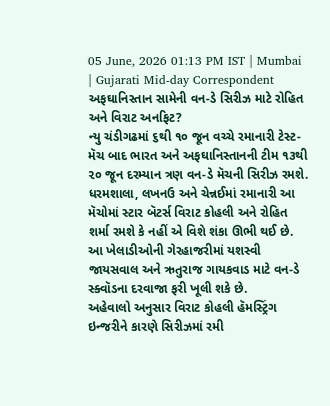05 June, 2026 01:13 PM IST | Mumbai | Gujarati Mid-day Correspondent
અફઘાનિસ્તાન સામેની વન-ડે સિરીઝ માટે રોહિત અને વિરાટ અનફિટ?
ન્યુ ચંડીગઢમાં ૬થી ૧૦ જૂન વચ્ચે રમાનારી ટેસ્ટ-મૅચ બાદ ભારત અને અફઘાનિસ્તાનની ટીમ ૧૩થી ૨૦ જૂન દરમ્યાન ત્રણ વન-ડે મૅચની સિરીઝ રમશે. ધરમશાલા, લખનઉ અને ચેન્નઈમાં રમાનારી આ મૅચોમાં સ્ટાર બૅટર્સ વિરાટ કોહલી અને રોહિત શર્મા રમશે કે નહીં એ વિશે શંકા ઊભી થઈ છે. આ ખેલાડીઓની ગેરહાજરીમાં યશસ્વી જાયસવાલ અને ઋતુરાજ ગાયકવાડ માટે વન-ડે સ્ક્વૉડના દરવાજા ફરી ખૂલી શકે છે.
અહેવાલો અનુસાર વિરાટ કોહલી હૅમસ્ટ્રિંગ ઇન્જરીને કારણે સિરીઝમાં રમી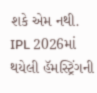શકે એમ નથી. IPL 2026માં થયેલી હૅમસ્ટ્રિંગની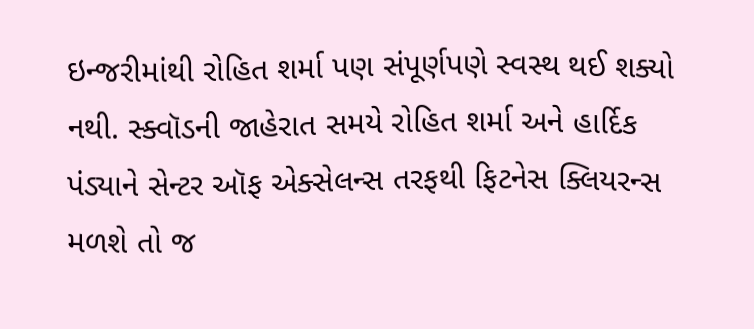ઇન્જરીમાંથી રોહિત શર્મા પણ સંપૂર્ણપણે સ્વસ્થ થઈ શક્યો નથી. સ્ક્વૉડની જાહેરાત સમયે રોહિત શર્મા અને હાર્દિક પંડ્યાને સેન્ટર ઑફ એક્સેલન્સ તરફથી ફિટનેસ ક્લિયરન્સ મળશે તો જ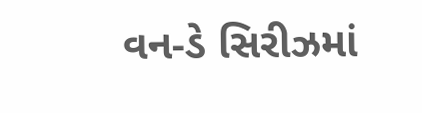વન-ડે સિરીઝમાં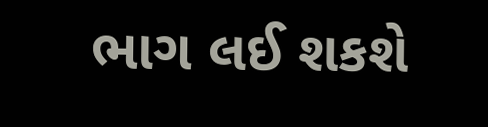ભાગ લઈ શકશે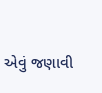એવું જણાવી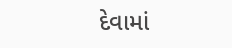દેવામાં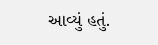આવ્યું હતું.